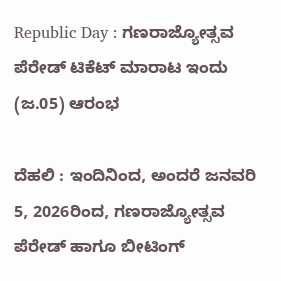Republic Day : ಗಣರಾಜ್ಯೋತ್ಸವ ಪೆರೇಡ್ ಟಿಕೆಟ್ ಮಾರಾಟ ಇಂದು (ಜ.05) ಆರಂಭ

ದೆಹಲಿ : ಇಂದಿನಿಂದ, ಅಂದರೆ ಜನವರಿ 5, 2026ರಿಂದ, ಗಣರಾಜ್ಯೋತ್ಸವ ಪೆರೇಡ್ ಹಾಗೂ ಬೀಟಿಂಗ್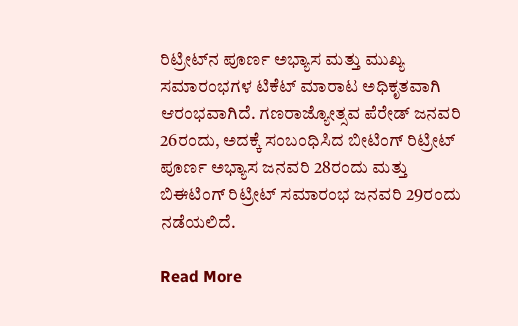ರಿಟ್ರೀಟ್‌ನ ಪೂರ್ಣ ಅಭ್ಯಾಸ ಮತ್ತು ಮುಖ್ಯ ಸಮಾರಂಭಗಳ ಟಿಕೆಟ್ ಮಾರಾಟ ಅಧಿಕೃತವಾಗಿ ಆರಂಭವಾಗಿದೆ. ಗಣರಾಜ್ಯೋತ್ಸವ ಪೆರೇಡ್ ಜನವರಿ 26ರಂದು, ಅದಕ್ಕೆ ಸಂಬಂಧಿಸಿದ ಬೀಟಿಂಗ್ ರಿಟ್ರೀಟ್ ಪೂರ್ಣ ಅಭ್ಯಾಸ ಜನವರಿ 28ರಂದು ಮತ್ತು ಬಿಈಟಿಂಗ್ ರಿಟ್ರೀಟ್ ಸಮಾರಂಭ ಜನವರಿ 29ರಂದು ನಡೆಯಲಿದೆ.

Read More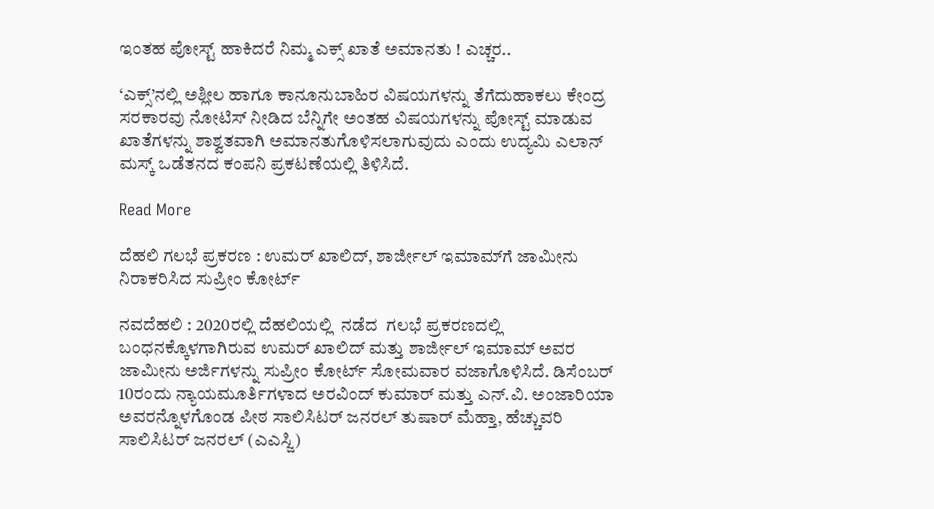ಇಂತಹ ಪೋಸ್ಟ್ ಹಾಕಿದರೆ ನಿಮ್ಮ ಎಕ್ಸ್ ಖಾತೆ ಅಮಾನತು ! ಎಚ್ಚರ..

‘ಎಕ್ಸ್‌’ನಲ್ಲಿ ಅಶ್ಲೀಲ ಹಾಗೂ ಕಾನೂನುಬಾಹಿರ ವಿಷಯಗಳನ್ನು ತೆಗೆದುಹಾಕಲು ಕೇಂದ್ರ ಸರಕಾರವು ನೋಟಿಸ್‌ ನೀಡಿದ ಬೆನ್ನಿಗೇ ಅಂತಹ ವಿಷಯಗಳನ್ನು ಪೋಸ್ಟ್ ಮಾಡುವ ಖಾತೆಗಳನ್ನು ಶಾಶ್ವತವಾಗಿ ಅಮಾನತುಗೊಳಿಸಲಾಗುವುದು ಎಂದು ಉದ್ಯಮಿ ಎಲಾನ್ ಮಸ್ಕ್ ಒಡೆತನದ ಕಂಪನಿ ಪ್ರಕಟಣೆಯಲ್ಲಿ ತಿಳಿಸಿದೆ.

Read More

ದೆಹಲಿ ಗಲಭೆ ಪ್ರಕರಣ : ಉಮರ್ ಖಾಲಿದ್, ಶಾರ್ಜೀಲ್ ಇಮಾಮ್‌ಗೆ ಜಾಮೀನು ನಿರಾಕರಿಸಿದ ಸುಪ್ರೀಂ ಕೋರ್ಟ್

ನವದೆಹಲಿ : 2020ರಲ್ಲಿ ದೆಹಲಿಯಲ್ಲಿ  ನಡೆದ  ಗಲಭೆ ಪ್ರಕರಣದಲ್ಲಿ ಬಂಧನಕ್ಕೊಳಗಾಗಿರುವ ಉಮರ್ ಖಾಲಿದ್ ಮತ್ತು ಶಾರ್ಜೀಲ್ ಇಮಾಮ್ ಅವರ ಜಾಮೀನು ಅರ್ಜಿಗಳನ್ನು ಸುಪ್ರೀಂ ಕೋರ್ಟ್ ಸೋಮವಾರ ವಜಾಗೊಳಿಸಿದೆ. ಡಿಸೆಂಬರ್ 10ರಂದು ನ್ಯಾಯಮೂರ್ತಿಗಳಾದ ಅರವಿಂದ್ ಕುಮಾರ್ ಮತ್ತು ಎನ್.ವಿ. ಅಂಜಾರಿಯಾ ಅವರನ್ನೊಳಗೊಂಡ ಪೀಠ ಸಾಲಿಸಿಟರ್ ಜನರಲ್ ತುಷಾರ್ ಮೆಹ್ತಾ, ಹೆಚ್ಚುವರಿ ಸಾಲಿಸಿಟರ್ ಜನರಲ್ (ಎಎಸ್ಜಿ)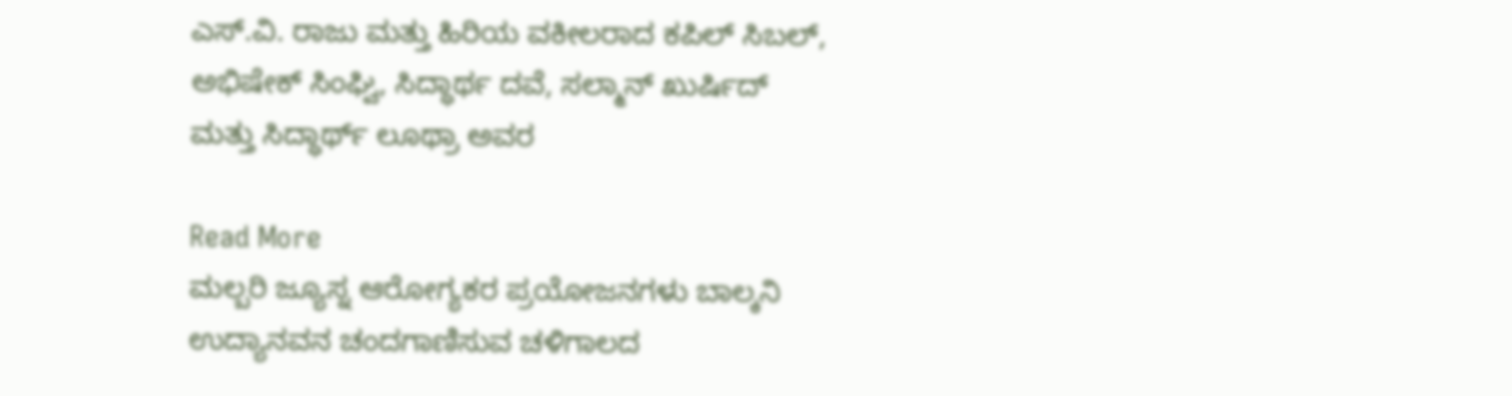ಎಸ್.ವಿ. ರಾಜು ಮತ್ತು ಹಿರಿಯ ವಕೀಲರಾದ ಕಪಿಲ್ ಸಿಬಲ್, ಅಭಿಷೇಕ್ ಸಿಂಘ್ವಿ, ಸಿದ್ಧಾರ್ಥ ದವೆ, ಸಲ್ಮಾನ್ ಖುರ್ಷಿದ್ ಮತ್ತು ಸಿದ್ಧಾರ್ಥ್ ಲೂಥ್ರಾ ಅವರ

Read More
ಮಲ್ಬರಿ ಜ್ಯೂಸ್ನ ಆರೋಗ್ಯಕರ ಪ್ರಯೋಜನಗಳು ಬಾಲ್ಕನಿ ಉದ್ಯಾನವನ ಚಂದಗಾಣಿಸುವ ಚಳಿಗಾಲದ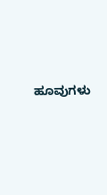ಹೂವುಗಳು